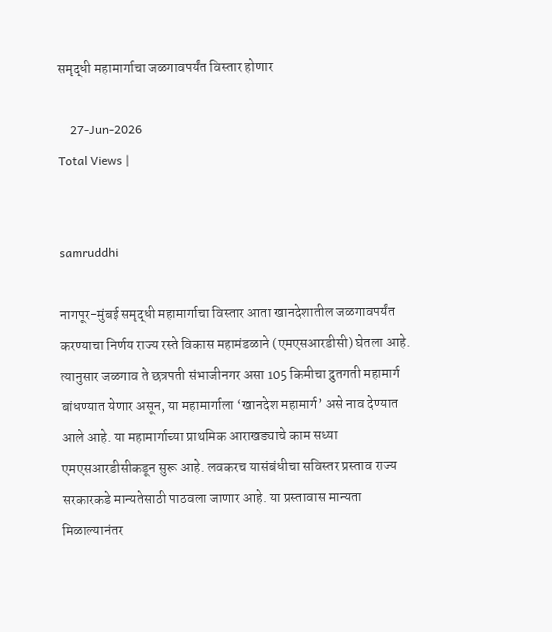समृद्धी महामार्गाचा जळगावपर्यंत विस्तार होणार

    27-Jun-2026
Total Views |


samruddhi

नागपूर-मुंबई समृद्धी महामार्गाचा विस्तार आता खानदेशातील जळगावपर्यंत करण्याचा निर्णय राज्य रस्ते विकास महामंडळाने (एमएसआरडीसी) घेतला आहे. त्यानुसार जळगाव ते छत्रपती संभाजीनगर असा 105 किमीचा द्रुतगती महामार्ग बांधण्यात येणार असून, या महामार्गाला ‘खानदेश महामार्ग’ असे नाव देण्यात आले आहे. या महामार्गाच्या प्राथमिक आराखड्याचे काम सध्या एमएसआरडीसीकडून सुरू आहे. लवकरच यासंबंधीचा सविस्तर प्रस्ताव राज्य सरकारकडे मान्यतेसाठी पाठवला जाणार आहे. या प्रस्तावास मान्यता मिळाल्यानंतर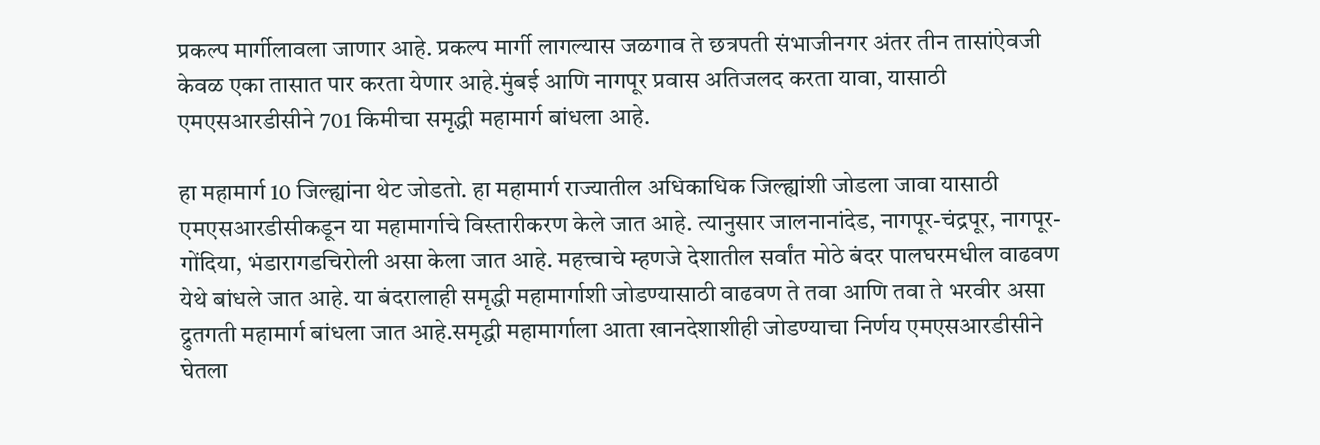प्रकल्प मार्गीलावला जाणार आहे. प्रकल्प मार्गी लागल्यास जळगाव ते छत्रपती संभाजीनगर अंतर तीन तासांऐवजी केवळ एका तासात पार करता येणार आहे.मुंबई आणि नागपूर प्रवास अतिजलद करता यावा, यासाठी एमएसआरडीसीने 701 किमीचा समृद्धी महामार्ग बांधला आहे.

हा महामार्ग 10 जिल्ह्यांना थेट जोडतो. हा महामार्ग राज्यातील अधिकाधिक जिल्ह्यांशी जोडला जावा यासाठी एमएसआरडीसीकडून या महामार्गाचे विस्तारीकरण केले जात आहे. त्यानुसार जालनानांदेड, नागपूर-चंद्रपूर, नागपूर-गोंदिया, भंडारागडचिरोली असा केला जात आहे. महत्त्वाचे म्हणजे देशातील सर्वांत मोठे बंदर पालघरमधील वाढवण येथे बांधले जात आहे. या बंदरालाही समृद्धी महामार्गाशी जोडण्यासाठी वाढवण ते तवा आणि तवा ते भरवीर असा द्रुतगती महामार्ग बांधला जात आहे.समृद्धी महामार्गाला आता खानदेशाशीही जोडण्याचा निर्णय एमएसआरडीसीने घेतला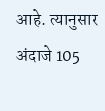आहे. त्यानुसार अंदाजे 105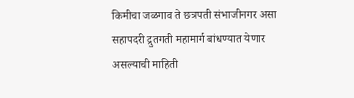किमीचा जळगाव ते छत्रपती संभाजीनगर असा सहापदरी द्रुतगती महामार्ग बांधण्यात येणार असल्याची माहिती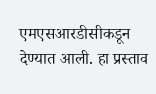एमएसआरडीसीकडून देण्यात आली. हा प्रस्ताव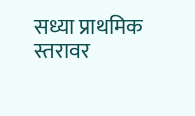सध्या प्राथमिक स्तरावर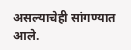असल्याचेही सांगण्यात आले.